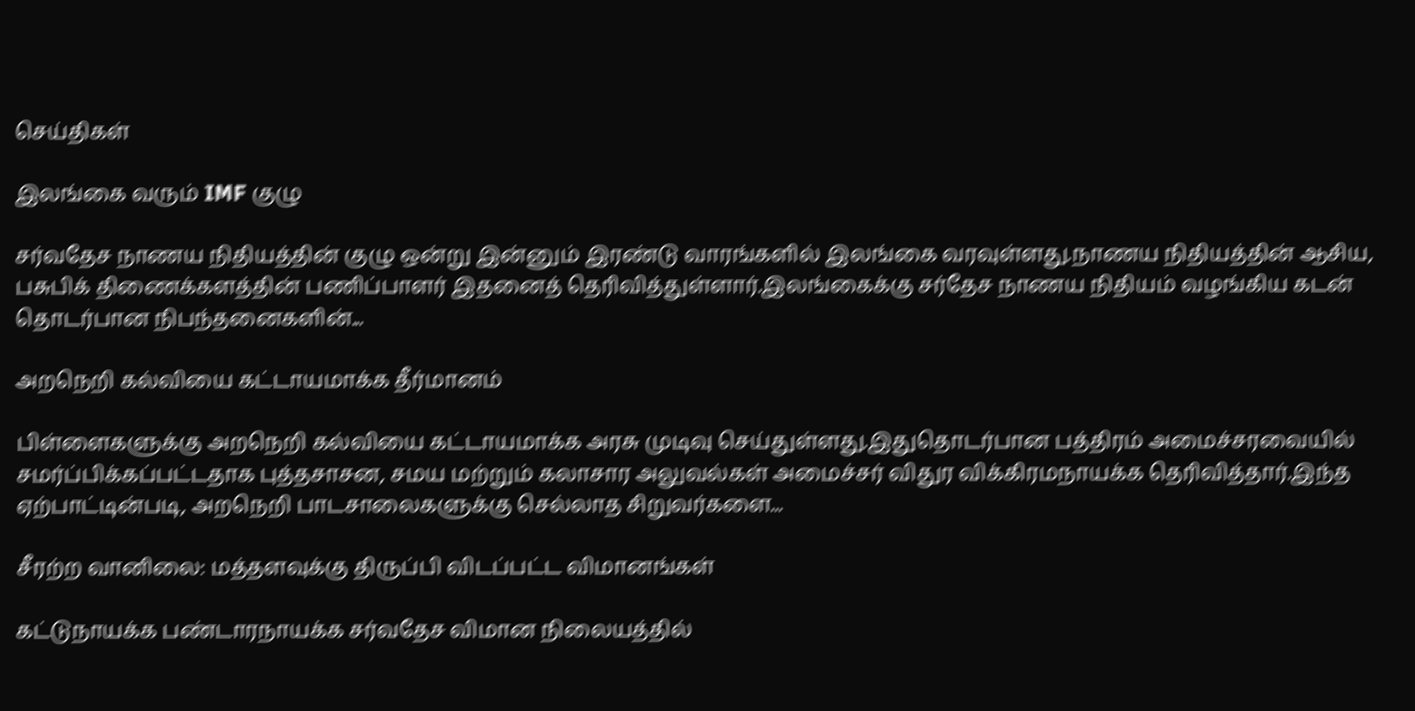செய்திகள்

இலங்கை வரும் IMF குழு

சர்வதேச நாணய நிதியத்தின் குழு ஒன்று இன்னும் இரண்டு வாரங்களில் இலங்கை வரவுள்ளது.நாணய நிதியத்தின் ஆசிய, பசுபிக் திணைக்களத்தின் பணிப்பாளர் இதனைத் தெரிவித்துள்ளார்.இலங்கைக்கு சர்தேச நாணய நிதியம் வழங்கிய கடன் தொடர்பான நிபந்தனைகளின்...

அறநெறி கல்வியை கட்டாயமாக்க தீர்மானம்

பிள்ளைகளுக்கு அறநெறி கல்வியை கட்டாயமாக்க அரசு முடிவு செய்துள்ளது.இதுதொடர்பான பத்திரம் அமைச்சரவையில் சமர்ப்பிக்கப்பட்டதாக புத்தசாசன, சமய மற்றும் கலாசார அலுவல்கள் அமைச்சர் விதுர விக்கிரமநாயக்க தெரிவித்தார்.இந்த ஏற்பாட்டின்படி, அறநெறி பாடசாலைகளுக்கு செல்லாத சிறுவர்களை...

சீரற்ற வானிலை: மத்தளவுக்கு திருப்பி விடப்பட்ட விமானங்கள்

கட்டுநாயக்க பண்டாரநாயக்க சர்வதேச விமான நிலையத்தில்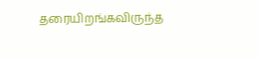தரையிறங்கவிருந்த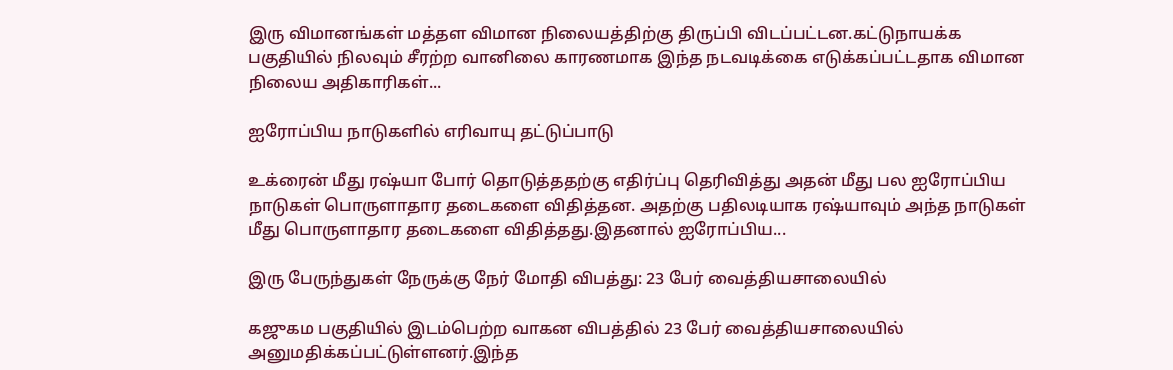இரு விமானங்கள் மத்தள விமான நிலையத்திற்கு திருப்பி விடப்பட்டன.கட்டுநாயக்க பகுதியில் நிலவும் சீரற்ற வானிலை காரணமாக இந்த நடவடிக்கை எடுக்கப்பட்டதாக விமான நிலைய அதிகாரிகள்...

ஐரோப்பிய நாடுகளில் எரிவாயு தட்டுப்பாடு

உக்ரைன் மீது ரஷ்யா போர் தொடுத்ததற்கு எதிர்ப்பு தெரிவித்து அதன் மீது பல ஐரோப்பிய நாடுகள் பொருளாதார தடைகளை விதித்தன. அதற்கு பதிலடியாக ரஷ்யாவும் அந்த நாடுகள் மீது பொருளாதார தடைகளை விதித்தது.இதனால் ஐரோப்பிய...

இரு பேருந்துகள் நேருக்கு நேர் மோதி விபத்து: 23 பேர் வைத்தியசாலையில்

கஜுகம பகுதியில் இடம்பெற்ற வாகன விபத்தில் 23 பேர் வைத்தியசாலையில் அனுமதிக்கப்பட்டுள்ளனர்.இந்த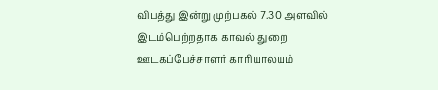விபத்து இன்று முற்பகல் 7.30 அளவில் இடம்பெற்றதாக காவல் துறை ஊடகப்பேச்சாளர் காரியாலயம்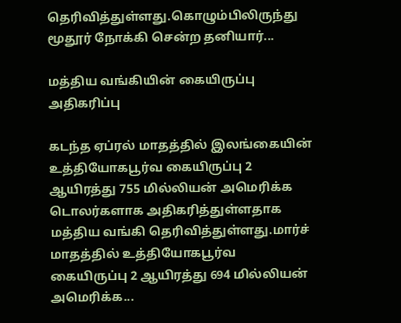தெரிவித்துள்ளது.கொழும்பிலிருந்து மூதூர் நோக்கி சென்ற தனியார்...

மத்திய வங்கியின் கையிருப்பு அதிகரிப்பு

கடந்த ஏப்ரல் மாதத்தில் இலங்கையின் உத்தியோகபூர்வ கையிருப்பு 2 ஆயிரத்து 755 மில்லியன் அமெரிக்க டொலர்களாக அதிகரித்துள்ளதாக மத்திய வங்கி தெரிவித்துள்ளது.மார்ச் மாதத்தில் உத்தியோகபூர்வ கையிருப்பு 2 ஆயிரத்து 694 மில்லியன் அமெரிக்க...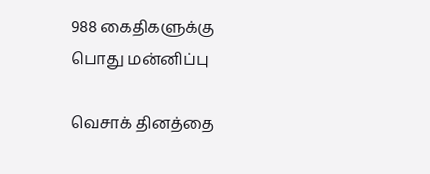988 கைதிகளுக்கு பொது மன்னிப்பு

வெசாக் தினத்தை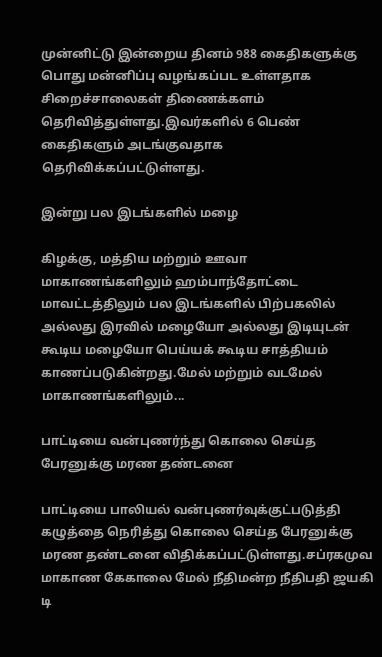முன்னிட்டு இன்றைய தினம் 988 கைதிகளுக்கு பொது மன்னிப்பு வழங்கப்பட உள்ளதாக சிறைச்சாலைகள் திணைக்களம் தெரிவித்துள்ளது.இவர்களில் 6 பெண் கைதிகளும் அடங்குவதாக தெரிவிக்கப்பட்டுள்ளது.

இன்று பல இடங்களில் மழை

கிழக்கு, மத்திய மற்றும் ஊவா மாகாணங்களிலும் ஹம்பாந்தோட்டை மாவட்டத்திலும் பல இடங்களில் பிற்பகலில் அல்லது இரவில் மழையோ அல்லது இடியுடன் கூடிய மழையோ பெய்யக் கூடிய சாத்தியம் காணப்படுகின்றது.மேல் மற்றும் வடமேல் மாகாணங்களிலும்...

பாட்டியை வன்புணர்ந்து கொலை செய்த பேரனுக்கு மரண தண்டனை

பாட்டியை பாலியல் வன்புணர்வுக்குட்படுத்தி கழுத்தை நெரித்து கொலை செய்த பேரனுக்கு மரண தண்டனை விதிக்கப்பட்டுள்ளது.சப்ரகமுவ மாகாண கேகாலை மேல் நீதிமன்ற நீதிபதி ஜயகி டி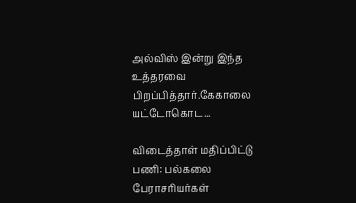அல்விஸ் இன்று இந்த உத்தரவை பிறப்பித்தார்.கேகாலை யட்டோகொட...

விடைத்தாள் மதிப்பிட்டு பணி: பல்கலை பேராசரியர்கள்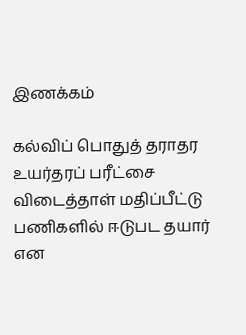இணக்கம்

கல்விப் பொதுத் தராதர உயர்தரப் பரீட்சை விடைத்தாள் மதிப்பீட்டு பணிகளில் ஈடுபட தயார் என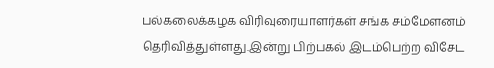பல்கலைக்கழக விரிவுரையாளர்கள் சங்க சம்மேளனம் தெரிவித்துள்ளது.இன்று பிற்பகல் இடம்பெற்ற விசேட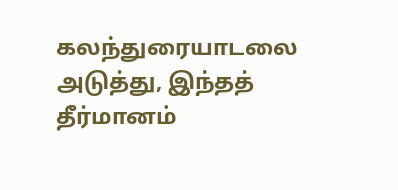கலந்துரையாடலை அடுத்து, இந்தத் தீர்மானம்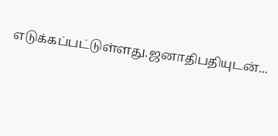எடுக்கப்பட்டுள்ளது.ஜனாதிபதியுடன்...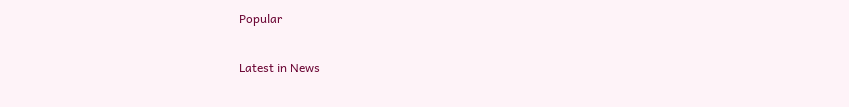Popular

Latest in News